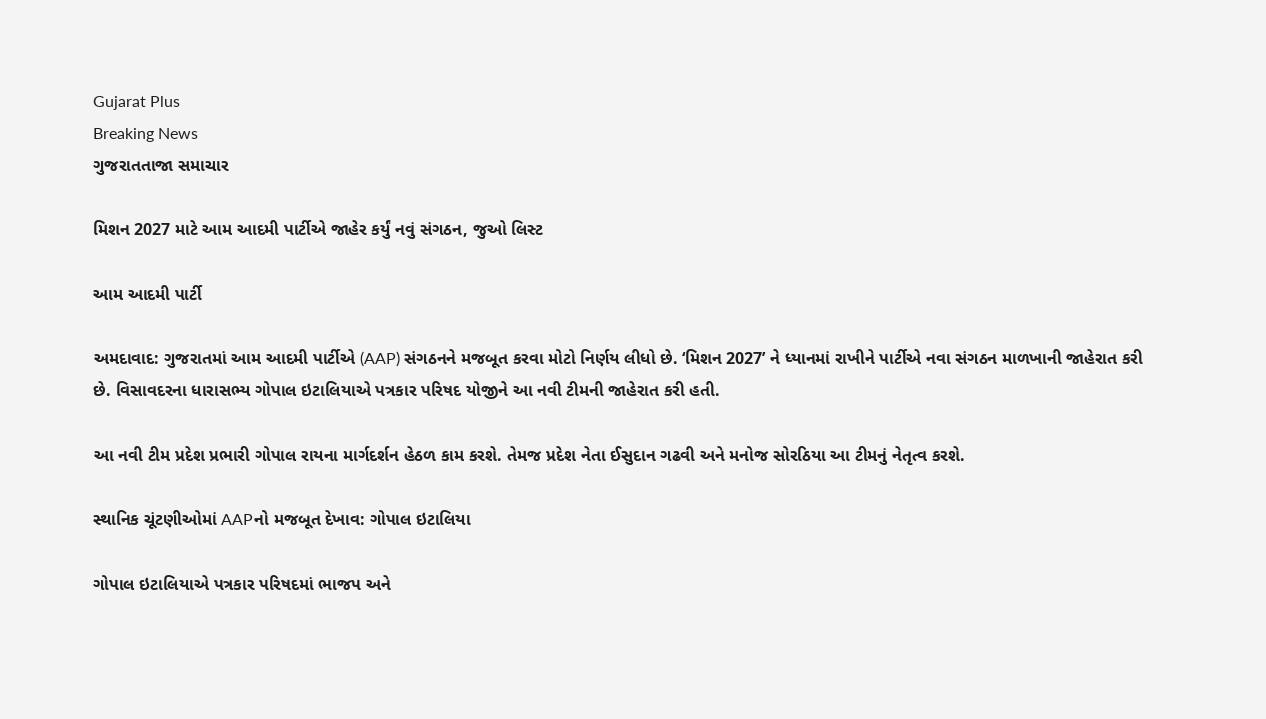Gujarat Plus
Breaking News
ગુજરાતતાજા સમાચાર

મિશન 2027 માટે આમ આદમી પાર્ટીએ જાહેર કર્યું નવું સંગઠન, જુઓ લિસ્ટ

આમ આદમી પાર્ટી

અમદાવાદ: ગુજરાતમાં આમ આદમી પાર્ટીએ (AAP) સંગઠનને મજબૂત કરવા મોટો નિર્ણય લીધો છે. ‘મિશન 2027’ ને ધ્યાનમાં રાખીને પાર્ટીએ નવા સંગઠન માળખાની જાહેરાત કરી છે. વિસાવદરના ધારાસભ્ય ગોપાલ ઇટાલિયાએ પત્રકાર પરિષદ યોજીને આ નવી ટીમની જાહેરાત કરી હતી.

આ નવી ટીમ પ્રદેશ પ્રભારી ગોપાલ રાયના માર્ગદર્શન હેઠળ કામ કરશે. તેમજ પ્રદેશ નેતા ઈસુદાન ગઢવી અને મનોજ સોરઠિયા આ ટીમનું નેતૃત્વ કરશે.

સ્થાનિક ચૂંટણીઓમાં AAPનો મજબૂત દેખાવ: ગોપાલ ઇટાલિયા

ગોપાલ ઇટાલિયાએ પત્રકાર પરિષદમાં ભાજપ અને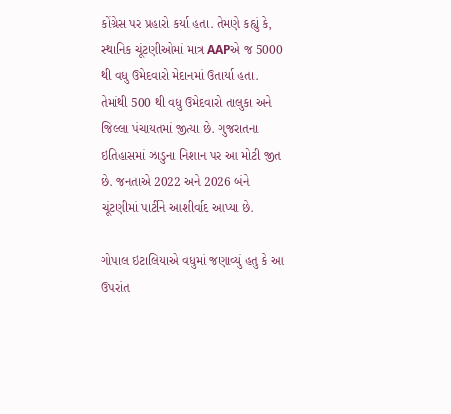કોંગ્રેસ પર પ્રહારો કર્યા હતા. તેમણે કહ્યું કે, સ્થાનિક ચૂંટણીઓમાં માત્ર AAPએ જ 5000 થી વધુ ઉમેદવારો મેદાનમાં ઉતાર્યા હતા. તેમાંથી 500 થી વધુ ઉમેદવારો તાલુકા અને જિલ્લા પંચાયતમાં જીત્યા છે. ગુજરાતના ઇતિહાસમાં ઝાડુના નિશાન પર આ મોટી જીત છે. જનતાએ 2022 અને 2026 બંને ચૂંટણીમાં પાર્ટીને આશીર્વાદ આપ્યા છે.

ગોપાલ ઇટાલિયાએ વધુમાં જણાવ્યું હતુ કે આ ઉપરાંત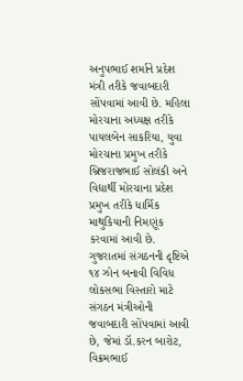અનુપભાઈ શર્માને પ્રદેશ મંત્રી તરીકે જવાબદારી સોંપવામાં આવી છે. મહિલા મોરચાના અધ્યક્ષ તરીકે પાયલબેન સાકરિયા, યુવા મોરચાના પ્રમુખ તરીકે બ્રિજરાજભાઈ સોલંકી અને વિદ્યાર્થી મોરચાના પ્રદેશ પ્રમુખ તરીકે ધાર્મિક માથુકિયાની નિમણૂંક કરવામાં આવી છે. ગુજરાતમાં સંગઠનની દૃષ્ટિએ ૧૪ ઝોન બનાવી વિવિધ લોકસભા વિસ્તારો માટે સંગઠન મંત્રીઓની જવાબદારી સોંપવામાં આવી છે, જેમાં ડૉ.કરન બારોટ, વિક્રમભાઈ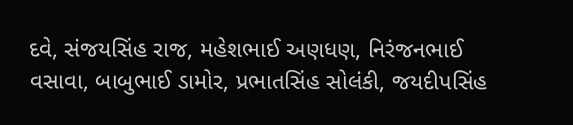દવે, સંજયસિંહ રાજ, મહેશભાઈ અણધણ, નિરંજનભાઈ વસાવા, બાબુભાઈ ડામોર, પ્રભાતસિંહ સોલંકી, જયદીપસિંહ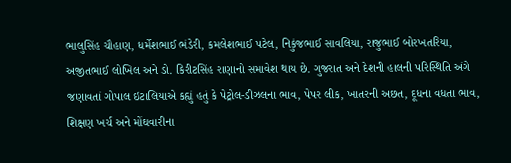ભાલુસિંહ ચૌહાણ, ધર્મેશભાઈ ભંડેરી, કમલેશભાઈ પટેલ, નિકુંજભાઈ સાવલિયા, રાજુભાઈ બોરખતરિયા, અજીતભાઈ લોખિલ અને ડો. કિરીટસિંહ રાણાનો સમાવેશ થાય છે. ગુજરાત અને દેશની હાલની પરિસ્થિતિ અંગે જણાવતાં ગોપાલ ઇટાલિયાએ કહ્યું હતું કે પેટ્રોલ-ડીઝલના ભાવ, પેપર લીક, ખાતરની અછત, દૂધના વધતા ભાવ, શિક્ષણ ખર્ચ અને મોંઘવારીના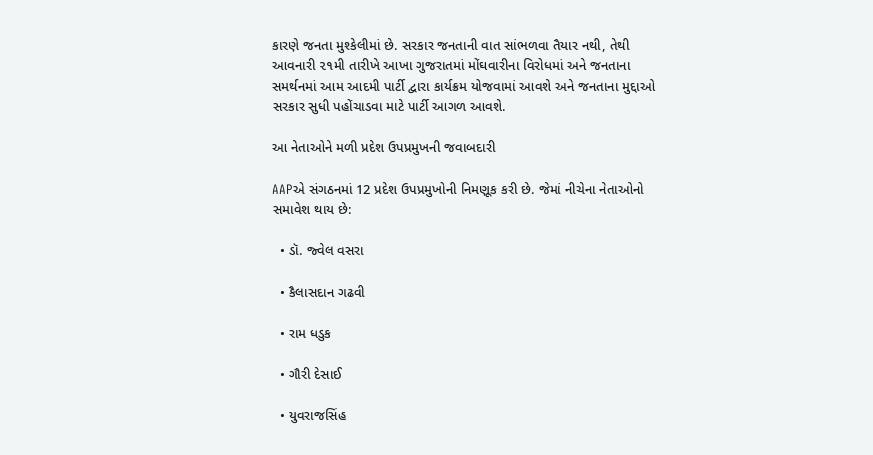કારણે જનતા મુશ્કેલીમાં છે. સરકાર જનતાની વાત સાંભળવા તૈયાર નથી, તેથી આવનારી ૨૧મી તારીખે આખા ગુજરાતમાં મોંઘવારીના વિરોધમાં અને જનતાના સમર્થનમાં આમ આદમી પાર્ટી દ્વારા કાર્યક્રમ યોજવામાં આવશે અને જનતાના મુદ્દાઓ સરકાર સુધી પહોંચાડવા માટે પાર્ટી આગળ આવશે.

આ નેતાઓને મળી પ્રદેશ ઉપપ્રમુખની જવાબદારી

AAPએ સંગઠનમાં 12 પ્રદેશ ઉપપ્રમુખોની નિમણૂક કરી છે. જેમાં નીચેના નેતાઓનો સમાવેશ થાય છે:

  • ડૉ. જ્વેલ વસરા

  • કૈલાસદાન ગઢવી

  • રામ ધડુક

  • ગૌરી દેસાઈ

  • યુવરાજસિંહ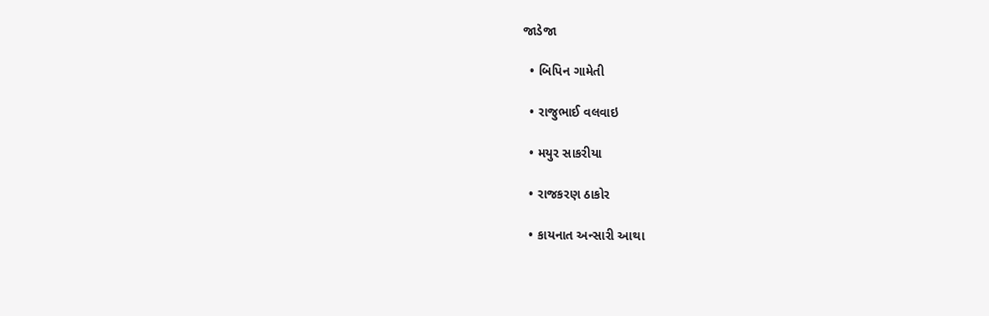જાડેજા

  • બિપિન ગામેતી

  • રાજુભાઈ વલવાઇ

  • મયુર સાકરીયા

  • રાજકરણ ઠાકોર

  • કાયનાત અન્સારી આથા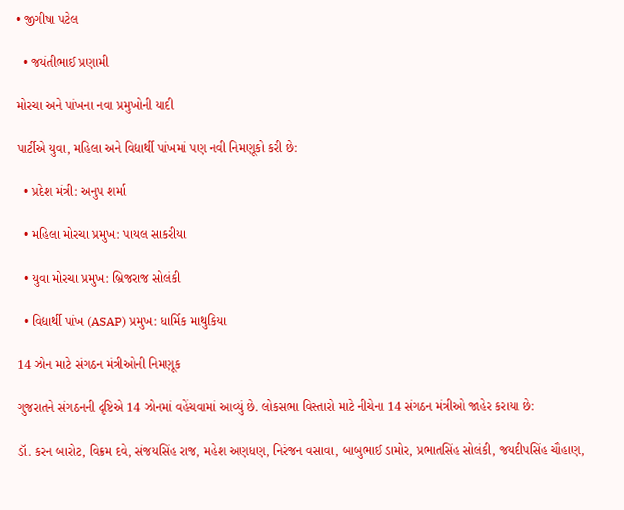• જીગીષા પટેલ

  • જયંતીભાઈ પ્રણામી

મોરચા અને પાંખના નવા પ્રમુખોની યાદી

પાર્ટીએ યુવા, મહિલા અને વિદ્યાર્થી પાંખમાં પણ નવી નિમણૂકો કરી છે:

  • પ્રદેશ મંત્રી: અનુપ શર્મા

  • મહિલા મોરચા પ્રમુખ: પાયલ સાકરીયા

  • યુવા મોરચા પ્રમુખ: બ્રિજરાજ સોલંકી

  • વિદ્યાર્થી પાંખ (ASAP) પ્રમુખ: ધાર્મિક માથુકિયા

14 ઝોન માટે સંગઠન મંત્રીઓની નિમણૂક

ગુજરાતને સંગઠનની દૃષ્ટિએ 14 ઝોનમાં વહેંચવામાં આવ્યું છે. લોકસભા વિસ્તારો માટે નીચેના 14 સંગઠન મંત્રીઓ જાહેર કરાયા છે:

ડૉ. કરન બારોટ, વિક્રમ દવે, સંજયસિંહ રાજ, મહેશ અણધણ, નિરંજન વસાવા, બાબુભાઈ ડામોર, પ્રભાતસિંહ સોલંકી, જયદીપસિંહ ચૌહાણ,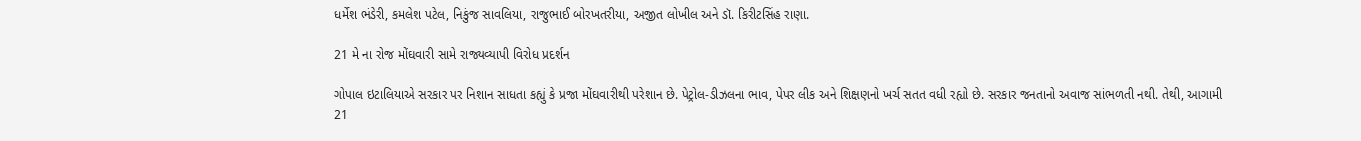ધર્મેશ ભંડેરી, કમલેશ પટેલ, નિકુંજ સાવલિયા, રાજુભાઈ બોરખતરીયા, અજીત લોખીલ અને ડૉ. કિરીટસિંહ રાણા.

21 મે ના રોજ મોંઘવારી સામે રાજ્યવ્યાપી વિરોધ પ્રદર્શન

ગોપાલ ઇટાલિયાએ સરકાર પર નિશાન સાધતા કહ્યું કે પ્રજા મોંઘવારીથી પરેશાન છે. પેટ્રોલ-ડીઝલના ભાવ, પેપર લીક અને શિક્ષણનો ખર્ચ સતત વધી રહ્યો છે. સરકાર જનતાનો અવાજ સાંભળતી નથી. તેથી, આગામી 21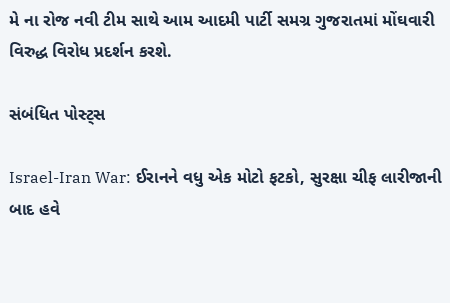મે ના રોજ નવી ટીમ સાથે આમ આદમી પાર્ટી સમગ્ર ગુજરાતમાં મોંઘવારી વિરુદ્ધ વિરોધ પ્રદર્શન કરશે.

સંબંધિત પોસ્ટ્સ

Israel-Iran War: ઈરાનને વધુ એક મોટો ફટકો, સુરક્ષા ચીફ લારીજાની બાદ હવે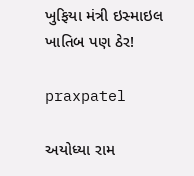ખુફિયા મંત્રી ઇસ્માઇલ ખાતિબ પણ ઠેર!

praxpatel

અયોધ્યા રામ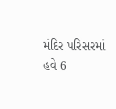મંદિર પરિસરમાં હવે 6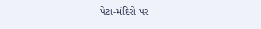પેટા-મંદિરો પર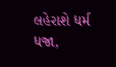લહેરાશે ધર્મ ધજા,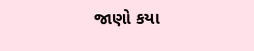જાણો કયા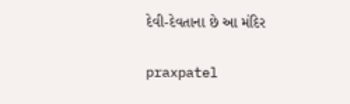દેવી-દેવતાના છે આ મંદિર

praxpatel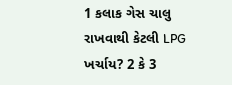1 કલાક ગેસ ચાલુ રાખવાથી કેટલી LPG ખર્ચાય? 2 કે 3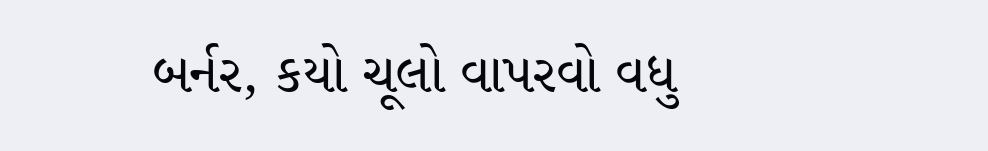બર્નર, કયો ચૂલો વાપરવો વધુ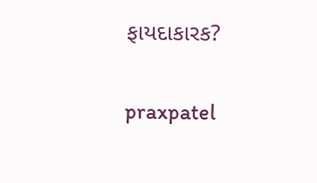ફાયદાકારક?

praxpatel